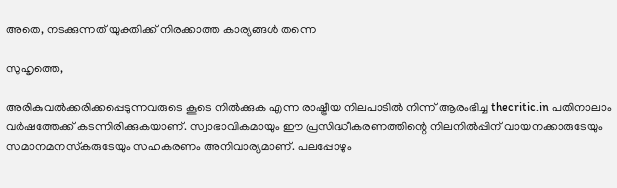അതെ, നടക്കുന്നത് യുക്തിക്ക് നിരക്കാത്ത കാര്യങ്ങള്‍ തന്നെ

സുഹൃത്തെ,

അരികുവല്‍ക്കരിക്കപ്പെടുന്നവരുടെ കൂടെ നില്‍ക്കുക എന്ന രാഷ്ട്രീയ നിലപാടില്‍ നിന്ന് ആരംഭിച്ച thecritic.in പതിനാലാം വര്‍ഷത്തേക്ക് കടന്നിരിക്കുകയാണ്. സ്വാഭാവികമായും ഈ പ്രസിദ്ധീകരണത്തിന്റെ നിലനില്‍പ്പിന് വായനക്കാരുടേയും സമാനമനസ്‌കരുടേയും സഹകരണം അനിവാര്യമാണ്. പലപ്പോഴും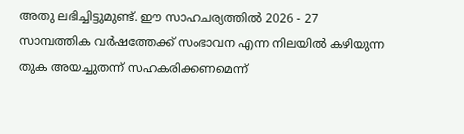അതു ലഭിച്ചിട്ടുമുണ്ട്. ഈ സാഹചര്യത്തില്‍ 2026 - 27 സാമ്പത്തിക വര്‍ഷത്തേക്ക് സംഭാവന എന്ന നിലയില്‍ കഴിയുന്ന തുക അയച്ചുതന്ന് സഹകരിക്കണമെന്ന്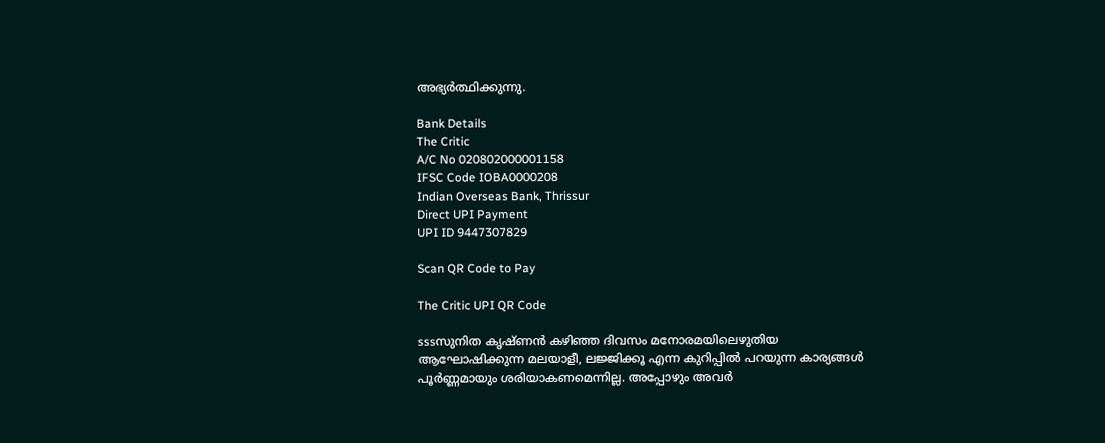അഭ്യര്‍ത്ഥിക്കുന്നു.

Bank Details
The Critic
A/C No 020802000001158
IFSC Code IOBA0000208
Indian Overseas Bank, Thrissur
Direct UPI Payment
UPI ID 9447307829

Scan QR Code to Pay

The Critic UPI QR Code

sssസുനിത കൃഷ്ണന്‍ കഴിഞ്ഞ ദിവസം മനോരമയിലെഴുതിയ ആഘോഷിക്കുന്ന മലയാളീ, ലജ്ജിക്കൂ എന്ന കുറിപ്പില്‍ പറയുന്ന കാര്യങ്ങള്‍ പൂര്‍ണ്ണമായും ശരിയാകണമെന്നില്ല. അപ്പോഴും അവര്‍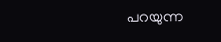പറയുന്ന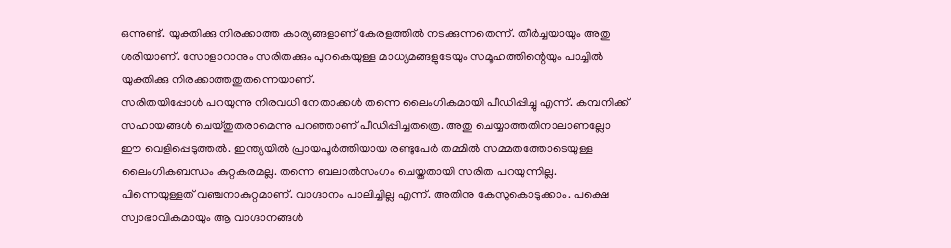ഒന്നുണ്ട്. യുക്തിക്കു നിരക്കാത്ത കാര്യങ്ങളാണ് കേരളത്തില്‍ നടക്കുന്നതെന്ന്. തീര്‍ച്ചയായും അതു ശരിയാണ്. സോളാറാനും സരിതക്കും പുറകെയുള്ള മാധ്യമങ്ങളുടേയും സമൂഹത്തിന്റെയും പാച്ചില്‍ യുക്തിക്കു നിരക്കാത്തതുതന്നെയാണ്.
സരിതയിപ്പോള്‍ പറയുന്നു നിരവധി നേതാക്കള്‍ തന്നെ ലൈംഗികമായി പീഡിപ്പിച്ചു എന്ന്. കമ്പനിക്ക് സഹായങ്ങള്‍ ചെയ്തുതരാമെന്നു പറഞ്ഞാണ് പീഡിപ്പിച്ചതത്രെ. അതു ചെയ്യാത്തതിനാലാണല്ലോ ഈ വെളിപ്പെടുത്തല്‍. ഇന്ത്യയില്‍ പ്രായപൂര്‍ത്തിയായ രണ്ടുപേര്‍ തമ്മില്‍ സമ്മതത്തോടെയുള്ള ലൈംഗികബന്ധം കുറ്റകരമല്ല. തന്നെ ബലാല്‍സംഗം ചെയ്തതായി സരിത പറയുന്നില്ല. പിന്നെയുള്ളത് വഞ്ചനാകുറ്റമാണ്. വാഗ്ദാനം പാലിച്ചില്ല എന്ന്. അതിനു കേസുകൊടുക്കാം. പക്ഷെ സ്വാഭാവികമായും ആ വാഗ്ദാനങ്ങള്‍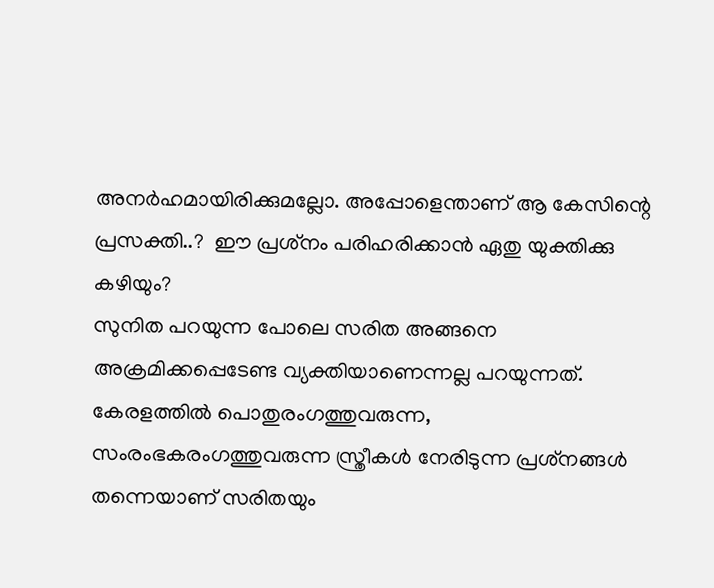അനര്‍ഹമായിരിക്കുമല്ലോ. അപ്പോളെന്താണ് ആ കേസിന്റെ പ്രസക്തി..?  ഈ പ്രശ്‌നം പരിഹരിക്കാന്‍ ഏതു യുക്തിക്കു കഴിയും?
സുനിത പറയുന്ന പോലെ സരിത അങ്ങനെ അക്രമിക്കപ്പെടേണ്ട വ്യക്തിയാണെന്നല്ല പറയുന്നത്. കേരളത്തില്‍ പൊതുരംഗത്തുവരുന്ന, സംരംഭകരംഗത്തുവരുന്ന സ്ത്രീകള്‍ നേരിടുന്ന പ്രശ്‌നങ്ങള്‍ തന്നെയാണ് സരിതയും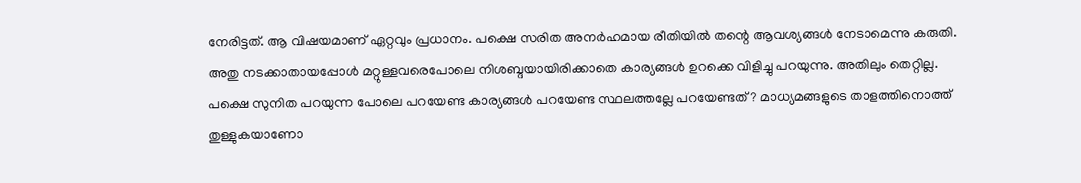നേരിട്ടത്. ആ വിഷയമാണ് ഏറ്റവും പ്രധാനം. പക്ഷെ സരിത അനര്‍ഹമായ രീതിയില്‍ തന്റെ ആവശ്യങ്ങള്‍ നേടാമെന്നു കരുതി. അതു നടക്കാതായപ്പോള്‍ മറ്റുള്ളവരെപോലെ നിശബ്ദയായിരിക്കാതെ കാര്യങ്ങള്‍ ഉറക്കെ വിളിച്ചു പറയുന്നു. അതിലും തെറ്റില്ല. പക്ഷെ സുനിത പറയുന്ന പോലെ പറയേണ്ട കാര്യങ്ങള്‍ പറയേണ്ട സ്ഥലത്തല്ലേ പറയേണ്ടത്? മാധ്യമങ്ങളുടെ താളത്തിനൊത്ത് തുള്ളുകയാണോ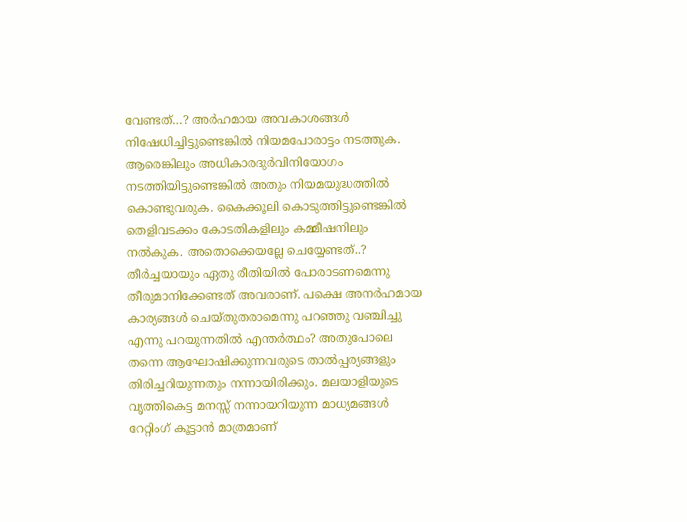വേണ്ടത്…? അര്‍ഹമായ അവകാശങ്ങള്‍ നിഷേധിച്ചിട്ടുണ്ടെങ്കില്‍ നിയമപോരാട്ടം നടത്തുക. ആരെങ്കിലും അധികാരദുര്‍വിനിയോഗം നടത്തിയിട്ടുണ്ടെങ്കില്‍ അതും നിയമയുദ്ധത്തില്‍ കൊണ്ടുവരുക. കൈക്കൂലി കൊടുത്തിട്ടുണ്ടെങ്കില്‍ തെളിവടക്കം കോടതികളിലും കമ്മീഷനിലും നല്‍കുക. അതൊക്കെയല്ലേ ചെയ്യേണ്ടത്..? തീര്‍ച്ചയായും ഏതു രീതിയില്‍ പോരാടണമെന്നു തീരുമാനിക്കേണ്ടത് അവരാണ്. പക്ഷെ അനര്‍ഹമായ കാര്യങ്ങള്‍ ചെയ്തുതരാമെന്നു പറഞ്ഞു വഞ്ചിച്ചു എന്നു പറയുന്നതില്‍ എന്തര്‍ത്ഥം? അതുപോലെ തന്നെ ആഘോഷിക്കുന്നവരുടെ താല്‍പ്പര്യങ്ങളും തിരിച്ചറിയുന്നതും നന്നായിരിക്കും. മലയാളിയുടെ വൃത്തികെട്ട മനസ്സ് നന്നായറിയുന്ന മാധ്യമങ്ങള്‍ റേറ്റിംഗ് കൂട്ടാന്‍ മാത്രമാണ്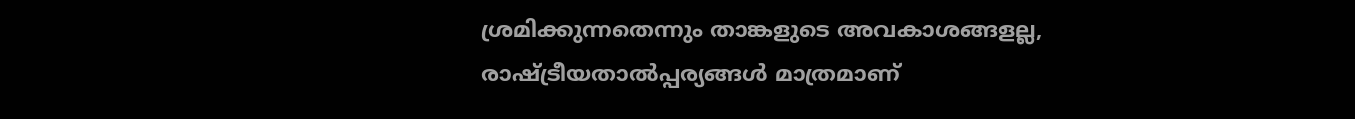ശ്രമിക്കുന്നതെന്നും താങ്കളുടെ അവകാശങ്ങളല്ല, രാഷ്ട്രീയതാല്‍പ്പര്യങ്ങള്‍ മാത്രമാണ്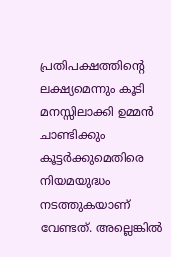പ്രതിപക്ഷത്തിന്റെ ലക്ഷ്യമെന്നും കൂടി മനസ്സിലാക്കി ഉമ്മന്‍ ചാണ്ടിക്കും കൂട്ടര്‍ക്കുമെതിരെ നിയമയുദ്ധം നടത്തുകയാണ് വേണ്ടത്. അല്ലെങ്കില്‍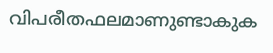വിപരീതഫലമാണുണ്ടാകുക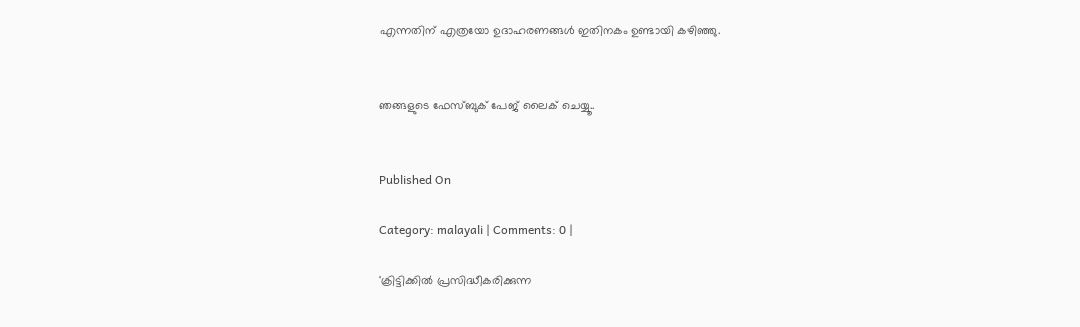എന്നതിന് എത്രയോ ഉദാഹരണങ്ങള്‍ ഇതിനകം ഉണ്ടായി കഴിഞ്ഞു.


ഞങ്ങളുടെ ഫേസ്ബുക് പേജ് ലൈക് ചെയ്യൂ..


Published On

Category: malayali | Comments: 0 |

'ക്രിട്ടിക്കില്‍ പ്രസിദ്ധീകരിക്കുന്ന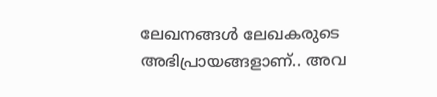ലേഖനങ്ങള്‍ ലേഖകരുടെ അഭിപ്രായങ്ങളാണ്.. അവ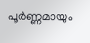പൂര്‍ണ്ണമായും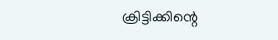ക്രിട്ടിക്കിന്റെ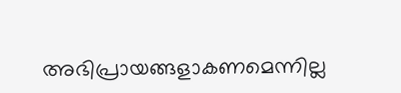അഭിപ്രായങ്ങളാകണമെന്നില്ല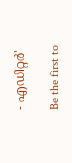- എഡിറ്റര്‍'

Be the first to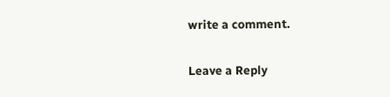write a comment.

Leave a Reply